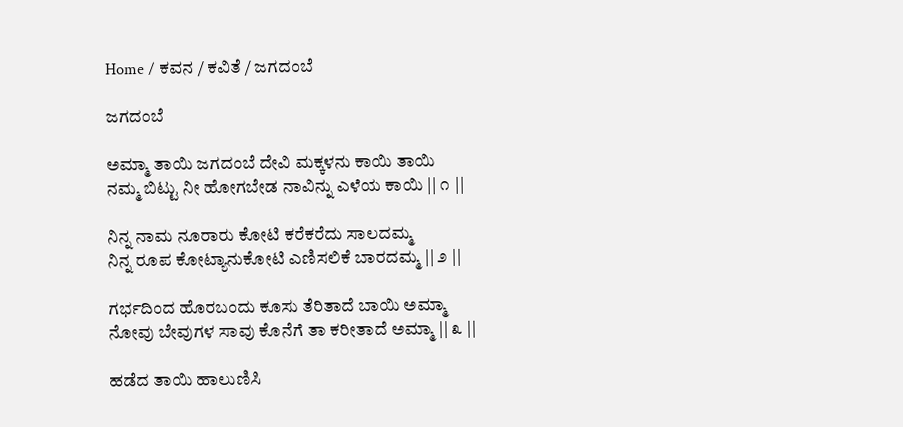Home / ಕವನ / ಕವಿತೆ / ಜಗದಂಬೆ

ಜಗದಂಬೆ

ಅಮ್ಮಾ ತಾಯಿ ಜಗದಂಬೆ ದೇವಿ ಮಕ್ಕಳನು ಕಾಯಿ ತಾಯಿ
ನಮ್ಮ ಬಿಟ್ಟು ನೀ ಹೋಗಬೇಡ ನಾವಿನ್ನು ಎಳೆಯ ಕಾಯಿ || ೧ ||

ನಿನ್ನ ನಾಮ ನೂರಾರು ಕೋಟಿ ಕರೆಕರೆದು ಸಾಲದಮ್ಮ
ನಿನ್ನ ರೂಪ ಕೋಟ್ಯಾನುಕೋಟಿ ಎಣಿಸಲಿಕೆ ಬಾರದಮ್ಮ || ೨ ||

ಗರ್ಭದಿಂದ ಹೊರಬಂದು ಕೂಸು ತೆರಿತಾದೆ ಬಾಯಿ ಅಮ್ಮಾ
ನೋವು ಬೇವುಗಳ ಸಾವು ಕೊನೆಗೆ ತಾ ಕರೀತಾದೆ ಅಮ್ಮಾ || ೩ ||

ಹಡೆದ ತಾಯಿ ಹಾಲುಣಿಸಿ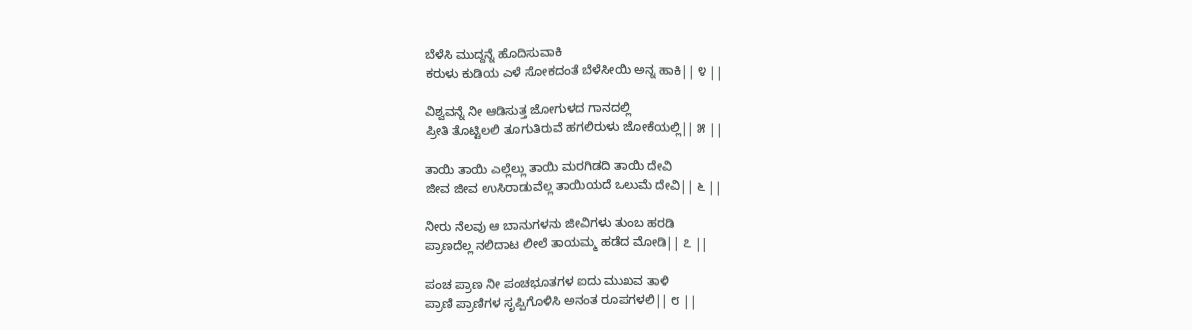ಬೆಳೆಸಿ ಮುದ್ದನ್ನೆ ಹೊದಿಸುವಾಕಿ
ಕರುಳು ಕುಡಿಯ ಎಳೆ ಸೋಕದಂತೆ ಬೆಳೆಸೀಯಿ ಅನ್ನ ಹಾಕಿ|| ೪ ||

ವಿಶ್ವವನ್ನೆ ನೀ ಆಡಿಸುತ್ತ ಜೋಗುಳದ ಗಾನದಲ್ಲಿ
ಪ್ರೀತಿ ತೊಟ್ಟಿಲಲಿ ತೂಗುತಿರುವೆ ಹಗಲಿರುಳು ಜೋಕೆಯಲ್ಲಿ|| ೫ ||

ತಾಯಿ ತಾಯಿ ಎಲ್ಲೆಲ್ಲು ತಾಯಿ ಮರಗಿಡದಿ ತಾಯಿ ದೇವಿ
ಜೀವ ಜೀವ ಉಸಿರಾಡುವೆಲ್ಲ ತಾಯಿಯದೆ ಒಲುಮೆ ದೇವಿ|| ೬ ||

ನೀರು ನೆಲವು ಆ ಬಾನುಗಳನು ಜೀವಿಗಳು ತುಂಬ ಹರಡಿ
ಪ್ರಾಣದೆಲ್ಲ ನಲಿದಾಟ ಲೀಲೆ ತಾಯಮ್ಮ ಹಡೆದ ಮೋಡಿ|| ೭ ||

ಪಂಚ ಪ್ರಾಣ ನೀ ಪಂಚಭೂತಗಳ ಐದು ಮುಖವ ತಾಳಿ
ಪ್ರಾಣಿ ಪ್ರಾಣಿಗಳ ಸೃಪ್ಪಿಗೊಳಿಸಿ ಅನಂತ ರೂಪಗಳಲಿ|| ೮ ||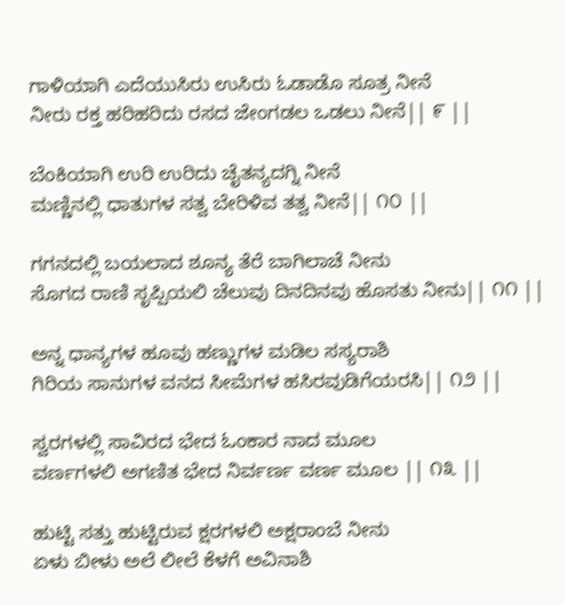ಗಾಳಿಯಾಗಿ ಎದೆಯುಸಿರು ಉಸಿರು ಓಡಾಡೊ ಸೂತ್ರ ನೀನೆ
ನೀರು ರಕ್ತ ಹರಿಹರಿದು ರಸದ ಜೇಂಗಡಲ ಒಡಲು ನೀನೆ|| ೯ ||

ಬೆಂಕಿಯಾಗಿ ಉರಿ ಉರಿದು ಚೈತನ್ಯದಗ್ನಿ ನೀನೆ
ಮಣ್ಣಿನಲ್ಲಿ ಧಾತುಗಳ ಸತ್ವ ಬೇರಿಳಿವ ತತ್ವ ನೀನೆ|| ೧೦ ||

ಗಗನದಲ್ಲಿ ಬಯಲಾದ ಶೂನ್ಯ ತೆರೆ ಬಾಗಿಲಾಚೆ ನೀನು
ಸೊಗದ ರಾಣಿ ಸೃಪ್ಪಿಯಲಿ ಚೆಲುವು ದಿನದಿನವು ಹೊಸತು ನೀನು|| ೧೧ ||

ಅನ್ನ ಧಾನ್ಯಗಳ ಹೂವು ಹಣ್ಣುಗಳ ಮಡಿಲ ಸಸ್ಯರಾಶಿ
ಗಿರಿಯ ಸಾನುಗಳ ವನದ ಸೀಮೆಗಳ ಹಸಿರವುಡಿಗೆಯರಸಿ|| ೧೨ ||

ಸ್ವರಗಳಲ್ಲಿ ಸಾವಿರದ ಭೇದ ಓಂಕಾರ ನಾದ ಮೂಲ
ವರ್ಣಗಳಲಿ ಅಗಣಿತ ಭೇದ ನಿರ್ವರ್ಣ ವರ್ಣ ಮೂಲ || ೧೩ ||

ಹುಟ್ಟಿ ಸತ್ತು ಹುಟ್ಟಿರುವ ಕ್ಷರಗಳಲಿ ಅಕ್ಷರಾಂಬೆ ನೀನು
ಏಳು ಬೀಳು ಅಲೆ ಲೀಲೆ ಕೆಳಗೆ ಅವಿನಾಶಿ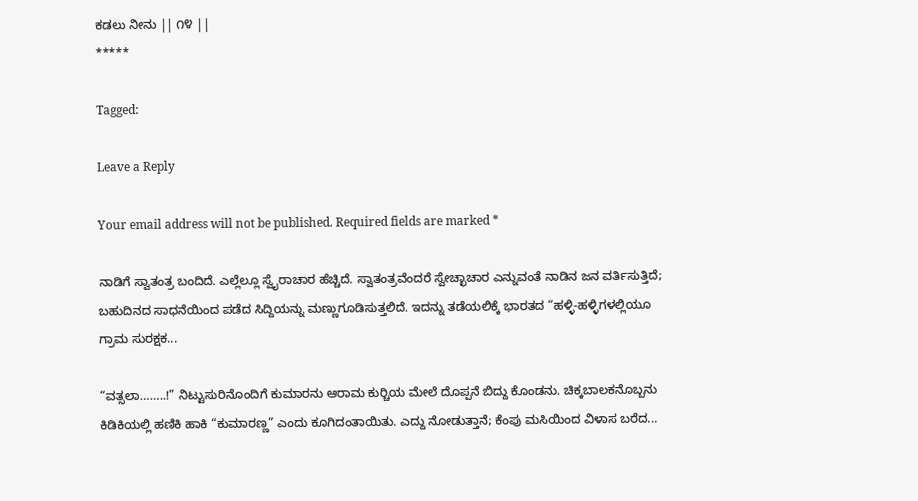ಕಡಲು ನೀನು || ೧೪ ||
*****

Tagged:

Leave a Reply

Your email address will not be published. Required fields are marked *

ನಾಡಿಗೆ ಸ್ವಾತಂತ್ರ ಬಂದಿದೆ. ಎಲ್ಲೆಲ್ಲೂ ಸ್ವೈರಾಚಾರ ಹೆಚ್ಚಿದೆ. ಸ್ವಾತಂತ್ರವೆಂದರೆ ಸ್ವೇಚ್ಛಾಚಾರ ಎನ್ನುವಂತೆ ನಾಡಿನ ಜನ ವರ್ತಿಸುತ್ತಿದೆ; ಬಹುದಿನದ ಸಾಧನೆಯಿಂದ ಪಡೆದ ಸಿದ್ದಿಯನ್ನು ಮಣ್ಣುಗೂಡಿಸುತ್ತಲಿದೆ. ಇದನ್ನು ತಡೆಯಲಿಕ್ಕೆ ಭಾರತದ “ಹಳ್ಳಿ-ಹಳ್ಳಿಗಳಲ್ಲಿಯೂ ಗ್ರಾಮ ಸುರಕ್ಷಕ...

“ವತ್ಸಲಾ……..!” ನಿಟ್ಟುಸುರಿನೊಂದಿಗೆ ಕುಮಾರನು ಆರಾಮ ಕುರ್‍ಚಿಯ ಮೇಲೆ ದೊಪ್ಪನೆ ಬಿದ್ದು ಕೊಂಡನು. ಚಿಕ್ಕಬಾಲಕನೊಬ್ಬನು ಕಿಡಿಕಿಯಲ್ಲಿ ಹಣಿಕಿ ಹಾಕಿ “ಕುಮಾರಣ್ಣ” ಎಂದು ಕೂಗಿದಂತಾಯಿತು. ಎದ್ದು ನೋಡುತ್ತಾನೆ; ಕೆಂಪು ಮಸಿಯಿಂದ ವಿಳಾಸ ಬರೆದ...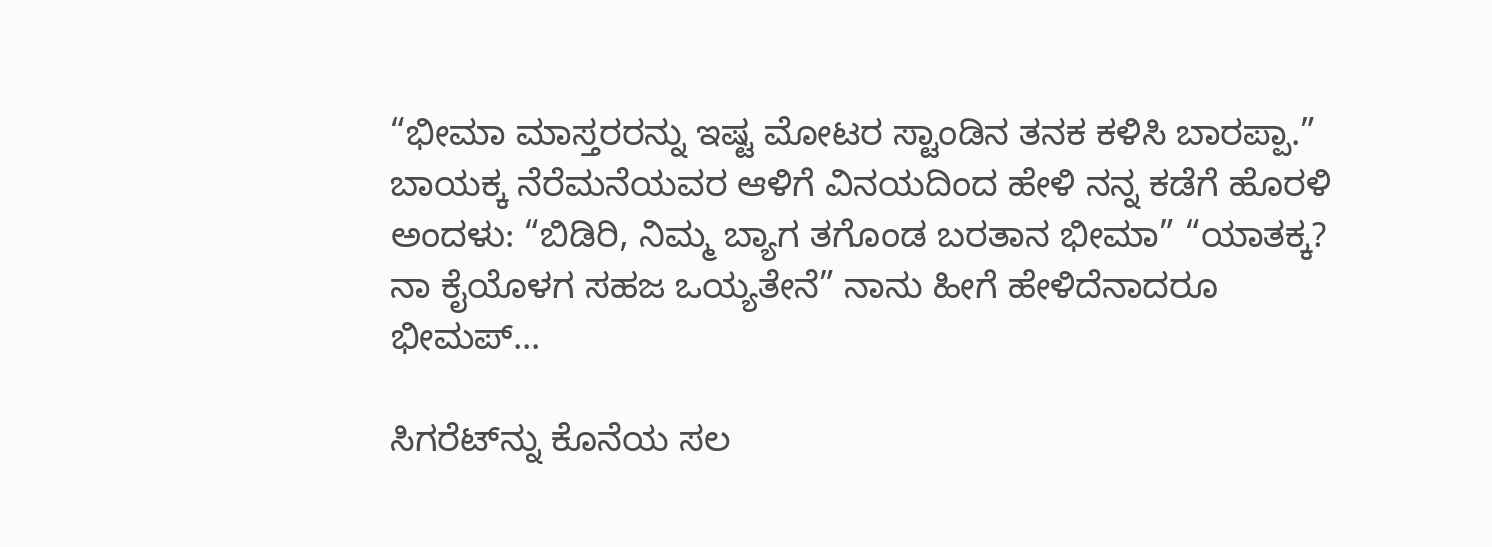“ಭೀಮಾ ಮಾಸ್ತರರನ್ನು ಇಷ್ಟ ಮೋಟರ ಸ್ಟಾಂಡಿನ ತನಕ ಕಳಿಸಿ ಬಾರಪ್ಪಾ.” ಬಾಯಕ್ಕ ನೆರೆಮನೆಯವರ ಆಳಿಗೆ ವಿನಯದಿಂದ ಹೇಳಿ ನನ್ನ ಕಡೆಗೆ ಹೊರಳಿ ಅಂದಳು: “ಬಿಡಿರಿ, ನಿಮ್ಮ ಬ್ಯಾಗ ತಗೊಂಡ ಬರತಾನ ಭೀಮಾ” “ಯಾತಕ್ಕ? ನಾ ಕೈಯೊಳಗ ಸಹಜ ಒಯ್ಯತೇನೆ” ನಾನು ಹೀಗೆ ಹೇಳಿದೆನಾದರೂ ಭೀಮಪ್...

ಸಿಗರೆಟ್‌ನ್ನು ಕೊನೆಯ ಸಲ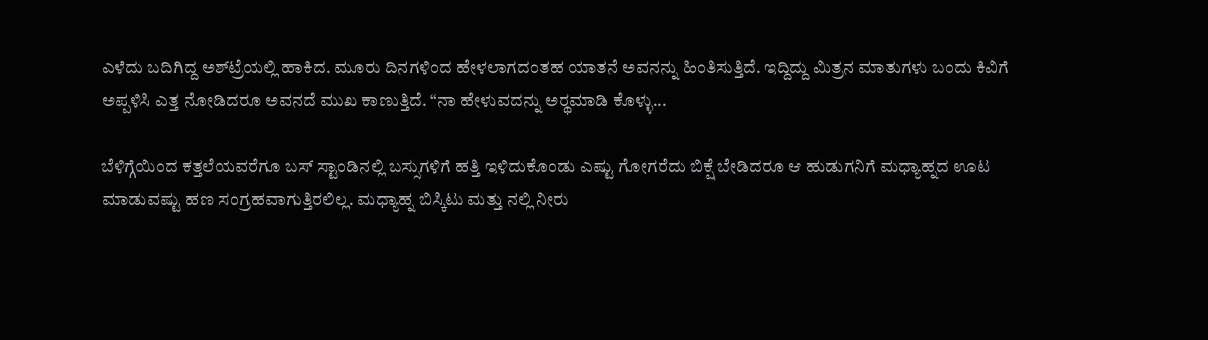ಎಳೆದು ಬದಿಗಿದ್ದ ಅಶ್‌ಟ್ರೆಯಲ್ಲಿ ಹಾಕಿದ. ಮೂರು ದಿನಗಳಿಂದ ಹೇಳಲಾಗದಂತಹ ಯಾತನೆ ಅವನನ್ನು ಹಿಂತಿಸುತ್ತಿದೆ. ಇದ್ದಿದ್ದು ಮಿತ್ರನ ಮಾತುಗಳು ಬಂದು ಕಿವಿಗೆ ಅಪ್ಪಳಿಸಿ ಎತ್ತ ನೋಡಿದರೂ ಅವನದೆ ಮುಖ ಕಾಣುತ್ತಿದೆ. “ನಾ ಹೇಳುವದನ್ನು ಅರ್‍ಥಮಾಡಿ ಕೊಳ್ಳು...

ಬೆಳಿಗ್ಗೆಯಿಂದ ಕತ್ತಲೆಯವರೆಗೂ ಬಸ್ ಸ್ಟಾಂಡಿನಲ್ಲಿ ಬಸ್ಸುಗಳಿಗೆ ಹತ್ತಿ ಇಳಿದುಕೊಂಡು ಎಷ್ಟು ಗೋಗರೆದು ಬಿಕ್ಷೆ ಬೇಡಿದರೂ ಆ ಹುಡುಗನಿಗೆ ಮಧ್ಯಾಹ್ನದ ಊಟ ಮಾಡುವಷ್ಟು ಹಣ ಸಂಗ್ರಹವಾಗುತ್ತಿರಲಿಲ್ಲ. ಮಧ್ಯಾಹ್ನ ಬಿಸ್ಕಿಟು ಮತ್ತು ನಲ್ಲಿ ನೀರು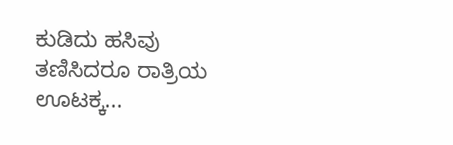ಕುಡಿದು ಹಸಿವು ತಣಿಸಿದರೂ ರಾತ್ರಿಯ ಊಟಕ್ಕ...